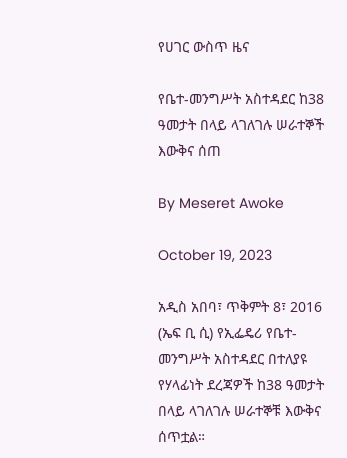የሀገር ውስጥ ዜና

የቤተ-መንግሥት አስተዳደር ከ38 ዓመታት በላይ ላገለገሉ ሠራተኞች እውቅና ሰጠ

By Meseret Awoke

October 19, 2023

አዲስ አበባ፣ ጥቅምት 8፣ 2016 (ኤፍ ቢ ሲ) የኢፌዴሪ የቤተ-መንግሥት አስተዳደር በተለያዩ የሃላፊነት ደረጃዎች ከ38 ዓመታት በላይ ላገለገሉ ሠራተኞቹ እውቅና ሰጥቷል።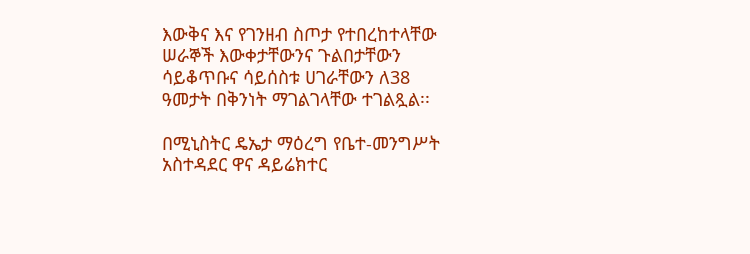እውቅና እና የገንዘብ ስጦታ የተበረከተላቸው ሠራኞች እውቀታቸውንና ጉልበታቸውን ሳይቆጥቡና ሳይሰስቱ ሀገራቸውን ለ38 ዓመታት በቅንነት ማገልገላቸው ተገልጿል፡፡

በሚኒስትር ዴኤታ ማዕረግ የቤተ-መንግሥት አስተዳደር ዋና ዳይሬክተር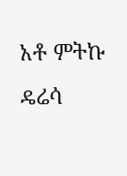አቶ ምትኩ ዴሬሳ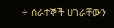÷ ሰራተኞች ሀገራቸውን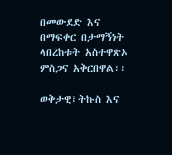በመውደድ እና በማፍቀር በታማኝነት ላበረከቱት አስተዋጽኦ ምስጋና አቅርበዋል፡፡

ወቅታዊ፣ትኩስ እና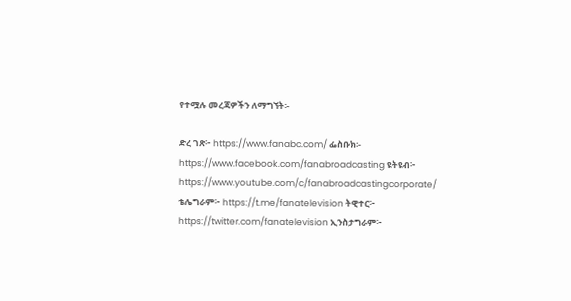የተሟሉ መረጃዎችን ለማግኘት፡-

ድረ ገጽ፦ https://www.fanabc.com/ ፌስቡክ፡- https://www.facebook.com/fanabroadcasting ዩትዩብ፦ https://www.youtube.com/c/fanabroadcastingcorporate/ ቴሌግራም፦ https://t.me/fanatelevision ትዊተር፦ https://twitter.com/fanatelevision ኢንስታግራም፦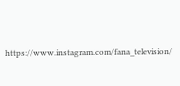https://www.instagram.com/fana_television/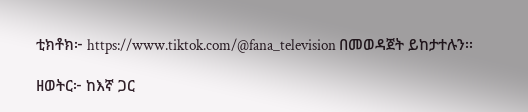ቲክቶክ፦ https://www.tiktok.com/@fana_television በመወዳጀት ይከታተሉን፡፡

ዘወትር፦ ከእኛ ጋር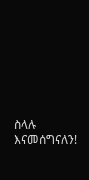ስላሉ እናመሰግናለን!